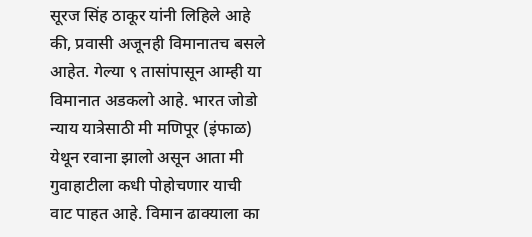सूरज सिंह ठाकूर यांनी लिहिले आहे की, प्रवासी अजूनही विमानातच बसले आहेत. गेल्या ९ तासांपासून आम्ही या विमानात अडकलो आहे. भारत जोडो न्याय यात्रेसाठी मी मणिपूर (इंफाळ) येथून रवाना झालो असून आता मी गुवाहाटीला कधी पोहोचणार याची वाट पाहत आहे. विमान ढाक्याला का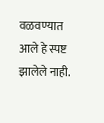वळवण्यात आले हे स्पष्ट झालेले नाही.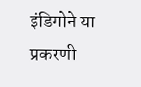इंडिगोने या प्रकरणी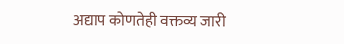अद्याप कोणतेही वक्तव्य जारी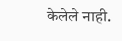केलेले नाही.